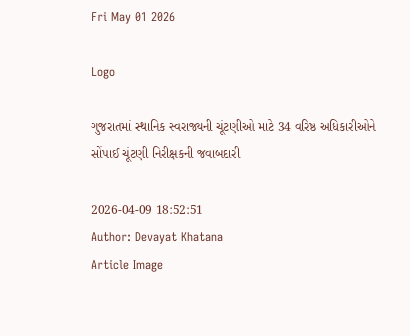Fri May 01 2026

Logo

ગુજરાતમાં સ્થાનિક સ્વરાજ્યની ચૂંટણીઓ માટે 34 વરિષ્ઠ અધિકારીઓને સોંપાઈ ચૂંટણી નિરીક્ષકની જવાબદારી

2026-04-09 18:52:51
Author: Devayat Khatana
Article Image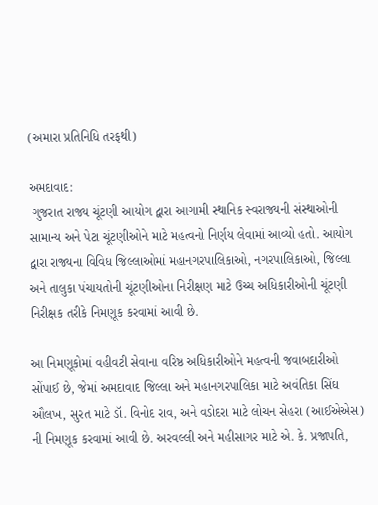(અમારા પ્રતિનિધિ તરફથી)

અમદાવાદ:
 ગુજરાત રાજ્ય ચૂંટણી આયોગ દ્વારા આગામી સ્થાનિક સ્વરાજ્યની સંસ્થાઓની સામાન્ય અને પેટા ચૂંટણીઓને માટે મહત્વનો નિર્ણય લેવામાં આવ્યો હતો. આયોગ દ્વારા રાજ્યના વિવિધ જિલ્લાઓમાં મહાનગરપાલિકાઓ, નગરપાલિકાઓ, જિલ્લા અને તાલુકા પંચાયતોની ચૂંટણીઓના નિરીક્ષણ માટે ઉચ્ચ અધિકારીઓની ચૂંટણી નિરીક્ષક તરીકે નિમણૂક કરવામાં આવી છે.

આ નિમણૂકોમાં વહીવટી સેવાના વરિષ્ઠ અધિકારીઓને મહત્વની જવાબદારીઓ સોંપાઈ છે, જેમાં અમદાવાદ જિલ્લા અને મહાનગરપાલિકા માટે અવંતિકા સિંઘ ઔલખ, સુરત માટે ડૉ. વિનોદ રાવ, અને વડોદરા માટે લોચન સેહરા (આઈએએસ) ની નિમણૂક કરવામાં આવી છે. અરવલ્લી અને મહીસાગર માટે એ. કે. પ્રજાપતિ,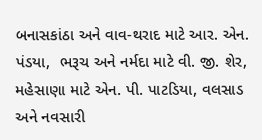બનાસકાંઠા અને વાવ-થરાદ માટે આર. એન. પંડયા,  ભરૂચ અને નર્મદા માટે વી. જી. શેર, મહેસાણા માટે એન. પી. પાટડિયા, વલસાડ અને નવસારી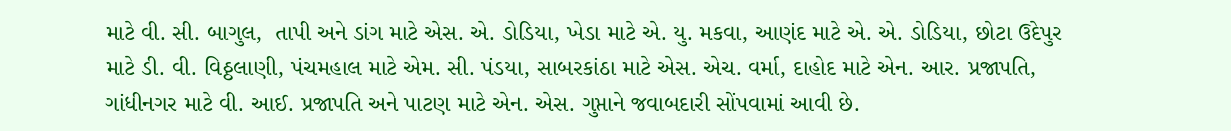માટે વી. સી. બાગુલ,  તાપી અને ડાંગ માટે એસ. એ. ડોડિયા, ખેડા માટે એ. યુ. મકવા, આણંદ માટે એ. એ. ડોડિયા, છોટા ઉદેપુર માટે ડી. વી. વિઠ્ઠલાણી, પંચમહાલ માટે એમ. સી. પંડયા, સાબરકાંઠા માટે એસ. એચ. વર્મા, દાહોદ માટે એન. આર. પ્રજાપતિ, ગાંધીનગર માટે વી. આઈ. પ્રજાપતિ અને પાટણ માટે એન. એસ. ગુપ્તાને જવાબદારી સોંપવામાં આવી છે.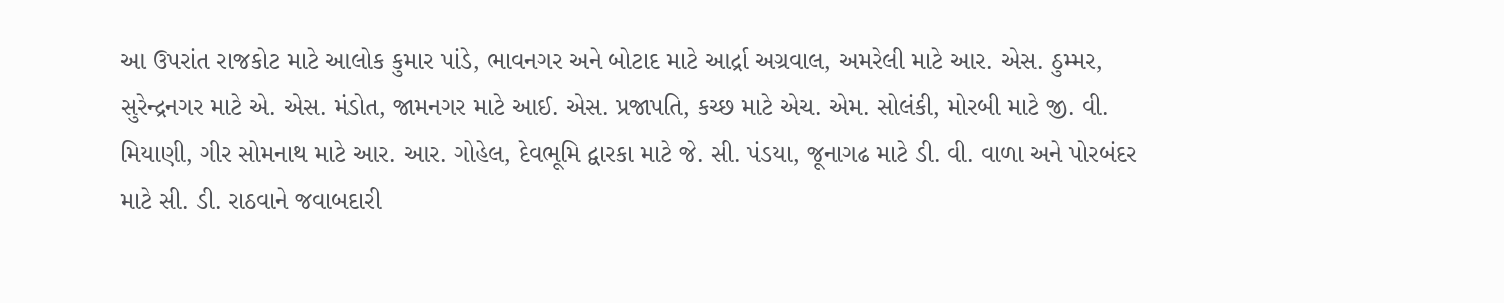આ ઉપરાંત રાજકોટ માટે આલોક કુમાર પાંડે, ભાવનગર અને બોટાદ માટે આર્દ્રા અગ્રવાલ, અમરેલી માટે આર. એસ. ઠુમ્મર, સુરેન્દ્રનગર માટે એ. એસ. મંડોત, જામનગર માટે આઈ. એસ. પ્રજાપતિ, કચ્છ માટે એચ. એમ. સોલંકી, મોરબી માટે જી. વી. મિયાણી, ગીર સોમનાથ માટે આર. આર. ગોહેલ, દેવભૂમિ દ્વારકા માટે જે. સી. પંડયા, જૂનાગઢ માટે ડી. વી. વાળા અને પોરબંદર માટે સી. ડી. રાઠવાને જવાબદારી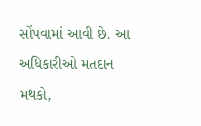સોંપવામાં આવી છે. આ અધિકારીઓ મતદાન મથકો,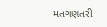મતગણતરી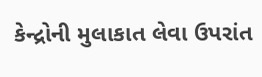કેન્દ્રોની મુલાકાત લેવા ઉપરાંત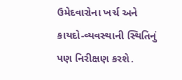ઉમેદવારોના ખર્ચ અને કાયદો-વ્યવસ્થાની સ્થિતિનું પણ નિરીક્ષણ કરશે.